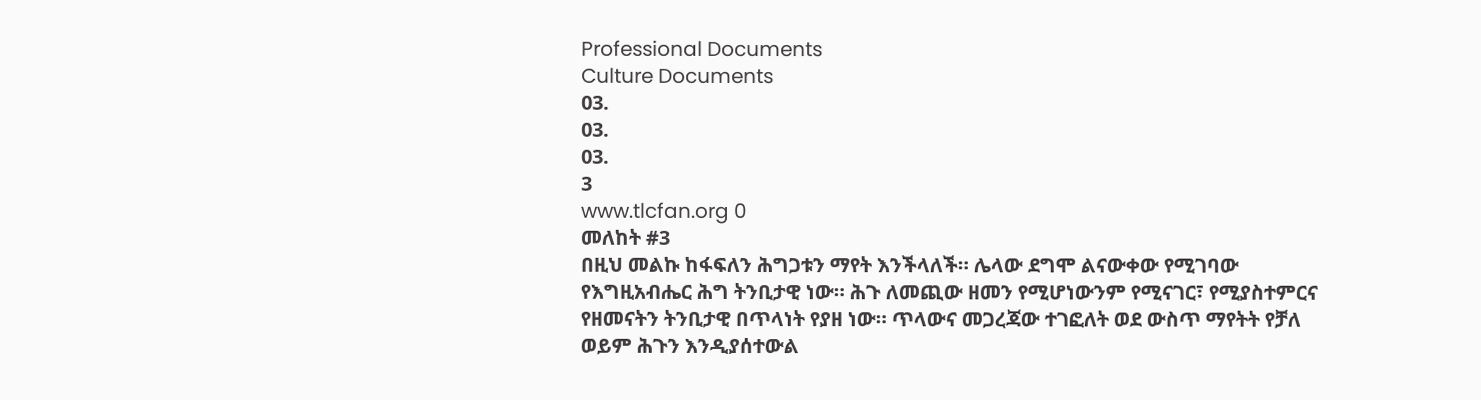Professional Documents
Culture Documents
03.
03.
03.
3
www.tlcfan.org 0
መለከት #3
በዚህ መልኩ ከፋፍለን ሕግጋቱን ማየት እንችላለች። ሌላው ደግሞ ልናውቀው የሚገባው
የእግዚአብሔር ሕግ ትንቢታዊ ነው። ሕጉ ለመጪው ዘመን የሚሆነውንም የሚናገር፣ የሚያስተምርና
የዘመናትን ትንቢታዊ በጥላነት የያዘ ነው። ጥላውና መጋረጃው ተገፎለት ወደ ውስጥ ማየትት የቻለ
ወይም ሕጉን እንዲያሰተውል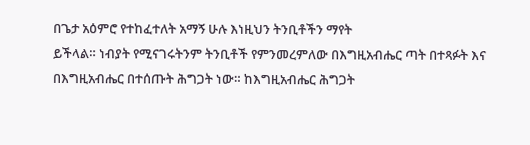በጌታ አዕምሮ የተከፈተለት አማኝ ሁሉ እነዚህን ትንቢቶችን ማየት
ይችላል። ነብያት የሚናገሩትንም ትንቢቶች የምንመረምለው በእግዚአብሔር ጣት በተጻፉት እና
በእግዚአብሔር በተሰጡት ሕግጋት ነው። ከእግዚአብሔር ሕግጋት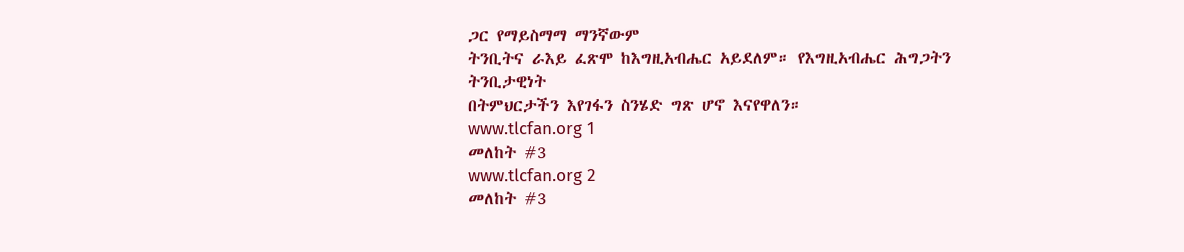ጋር የማይስማማ ማንኛውም
ትንቢትና ራእይ ፈጽሞ ከእግዚአብሔር አይደለም። የእግዚአብሔር ሕግጋትን ትንቢታዊነት
በትምህርታችን እየገፋን ስንሄድ ግጽ ሆኖ እናየዋለን።
www.tlcfan.org 1
መለከት #3
www.tlcfan.org 2
መለከት #3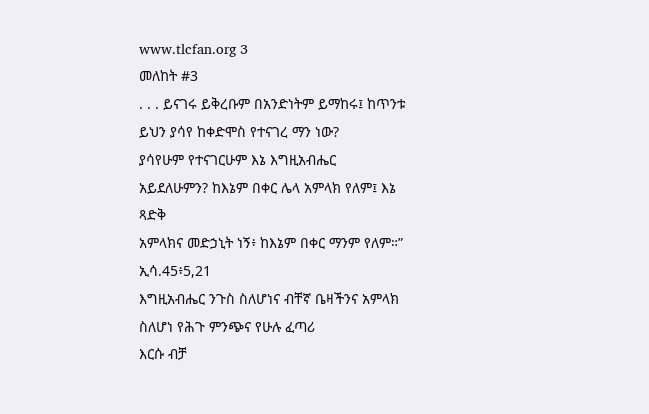www.tlcfan.org 3
መለከት #3
. . . ይናገሩ ይቅረቡም በአንድነትም ይማከሩ፤ ከጥንቱ ይህን ያሳየ ከቀድሞስ የተናገረ ማን ነው?
ያሳየሁም የተናገርሁም እኔ እግዚአብሔር አይደለሁምን? ከእኔም በቀር ሌላ አምላክ የለም፤ እኔ ጻድቅ
አምላክና መድኃኒት ነኝ፥ ከእኔም በቀር ማንም የለም።” ኢሳ.45፥5,21
እግዚአብሔር ንጉስ ስለሆነና ብቸኛ ቤዛችንና አምላክ ስለሆነ የሕጉ ምንጭና የሁሉ ፈጣሪ
እርሱ ብቻ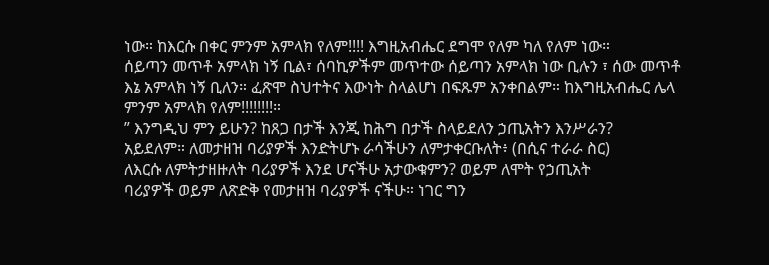ነው። ከእርሱ በቀር ምንም አምላክ የለም!!!! እግዚአብሔር ደግሞ የለም ካለ የለም ነው።
ሰይጣን መጥቶ አምላክ ነኝ ቢል፣ ሰባኪዎችም መጥተው ሰይጣን አምላክ ነው ቢሉን ፣ ሰው መጥቶ
እኔ አምላክ ነኝ ቢለን። ፈጽሞ ስህተትና እውነት ስላልሆነ በፍጹም አንቀበልም። ከእግዚአብሔር ሌላ
ምንም አምላክ የለም!!!!!!!!።
” እንግዲህ ምን ይሁን? ከጸጋ በታች እንጂ ከሕግ በታች ስላይደለን ኃጢአትን እንሥራን?
አይደለም። ለመታዘዝ ባሪያዎች እንድትሆኑ ራሳችሁን ለምታቀርቡለት፥ (በሲና ተራራ ስር)
ለእርሱ ለምትታዘዙለት ባሪያዎች እንደ ሆናችሁ አታውቁምን? ወይም ለሞት የኃጢአት
ባሪያዎች ወይም ለጽድቅ የመታዘዝ ባሪያዎች ናችሁ። ነገር ግን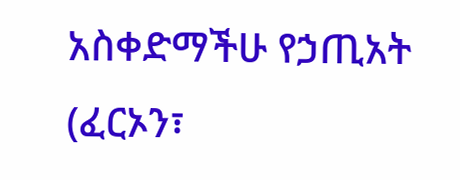አስቀድማችሁ የኃጢአት
(ፈርኦን፣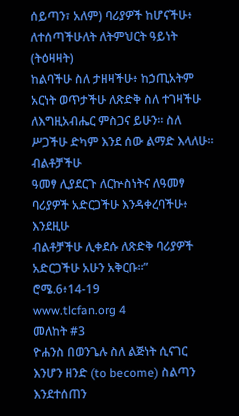ሰይጣን፣ አለም) ባሪያዎች ከሆናችሁ፥ ለተሰጣችሁለት ለትምህርት ዓይነት (ትዕዛዛት)
ከልባችሁ ስለ ታዘዛችሁ፥ ከኃጢአትም አርነት ወጥታችሁ ለጽድቅ ስለ ተገዛችሁ
ለእግዚአብሔር ምስጋና ይሁን። ስለ ሥጋችሁ ድካም እንደ ሰው ልማድ እላለሁ። ብልቶቻችሁ
ዓመፃ ሊያደርጉ ለርኵስነትና ለዓመፃ ባሪያዎች አድርጋችሁ እንዳቀረባችሁ፥ እንደዚሁ
ብልቶቻችሁ ሊቀደሱ ለጽድቅ ባሪያዎች አድርጋችሁ አሁን አቅርቡ።” ሮሜ.6፥14-19
www.tlcfan.org 4
መለከት #3
ዮሐንስ በወንጌሉ ስለ ልጅነት ሲናገር እንሆን ዘንድ (to become) ስልጣን እንደተሰጠን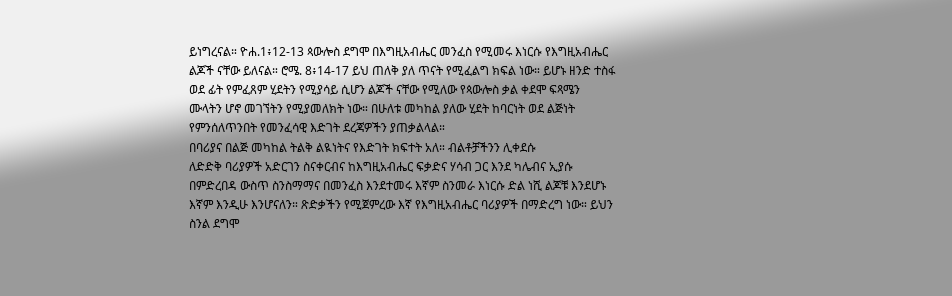ይነግረናል። ዮሐ.1፥12-13 ጳውሎስ ደግሞ በእግዚአብሔር መንፈስ የሚመሩ እነርሱ የእግዚአብሔር
ልጆች ናቸው ይለናል። ሮሜ. 8፥14-17 ይህ ጠለቅ ያለ ጥናት የሚፈልግ ክፍል ነው። ይሆኑ ዘንድ ተስፋ
ወደ ፊት የምፈጸም ሂደትን የሚያሳይ ሲሆን ልጆች ናቸው የሚለው የጳውሎስ ቃል ቀደሞ ፍጻሜን
ሙላትን ሆኖ መገኘትን የሚያመለክት ነው። በሁለቱ መካከል ያለው ሂደት ከባርነት ወደ ልጅነት
የምንሰለጥንበት የመንፈሳዊ እድገት ደረጃዎችን ያጠቃልላል።
በባሪያና በልጅ መካከል ትልቅ ልዪነትና የእድገት ክፍተት አለ። ብልቶቻችንን ሊቀደሱ
ለድድቅ ባሪያዎች አድርገን ስናቀርብና ከእግዚአብሔር ፍቃድና ሃሳብ ጋር እንደ ካሌብና ኢያሱ
በምድረበዳ ውስጥ ስንስማማና በመንፈስ እንደተመሩ እኛም ስንመራ እነርሱ ድል ነሺ ልጆቹ እንደሆኑ
እኛም እንዲሁ እንሆናለን። ጽድቃችን የሚጀምረው እኛ የእግዚአብሔር ባሪያዎች በማድረግ ነው። ይህን
ስንል ደግሞ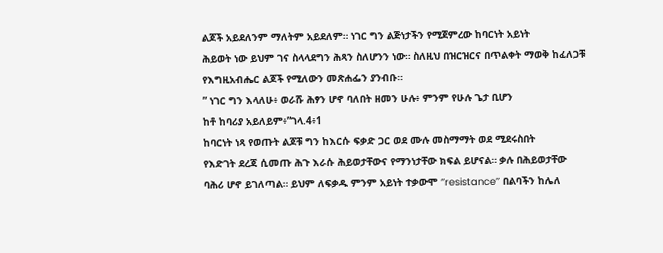ልጆች አይደለንም ማለትም አይደለም። ነገር ግን ልጅነታችን የሚጀምረው ከባርነት አይነት
ሕይወት ነው ይህም ገና ስላላደግን ሕጻን ስለሆንን ነው። ስለዚህ በዝርዝርና በጥልቀት ማወቅ ከፈለጋቹ
የእግዚአብሔር ልጆች የሚለውን መጽሐፌን ያንብቡ።
” ነገር ግን እላለሁ፥ ወራሹ ሕፃን ሆኖ ባለበት ዘመን ሁሉ፥ ምንም የሁሉ ጌታ ቢሆን
ከቶ ከባሪያ አይለይም፥”ገላ.4፥1
ከባርነት ነጻ የወጡት ልጆቹ ግን ከእርሱ ፍቃድ ጋር ወደ ሙሉ መስማማት ወደ ሚደሩስበት
የእድገት ደረጃ ሲመጡ ሕጉ እራሱ ሕይወታቸውና የማንነታቸው ክፍል ይሆናል። ቃሉ በሕይወታቸው
ባሕሪ ሆኖ ይገለጣል። ይህም ለፍቃዱ ምንም አይነት ተቃውሞ ‘’resistance’’ በልባችን ከሌለ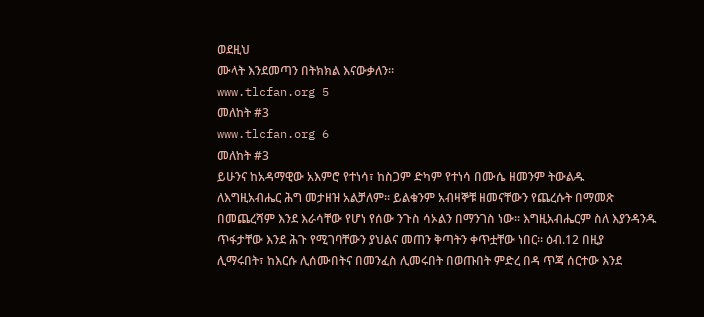ወደዚህ
ሙላት እንደመጣን በትክክል እናውቃለን።
www.tlcfan.org 5
መለከት #3
www.tlcfan.org 6
መለከት #3
ይሁንና ከአዳማዊው አእምሮ የተነሳ፣ ከስጋም ድካም የተነሳ በሙሴ ዘመንም ትውልዱ
ለእግዚአብሔር ሕግ መታዘዝ አልቻለም። ይልቁንም አብዛኞቹ ዘመናቸውን የጨረሱት በማመጽ
በመጨረሻም እንደ እራሳቸው የሆነ የሰው ንጉስ ሳኦልን በማንገስ ነው። እግዚአብሔርም ስለ እያንዳንዱ
ጥፋታቸው እንደ ሕጉ የሚገባቸውን ያህልና መጠን ቅጣትን ቀጥቷቸው ነበር። ዕብ.12 በዚያ
ሊማሩበት፣ ከእርሱ ሊሰሙበትና በመንፈስ ሊመሩበት በወጡበት ምድረ በዳ ጥጃ ሰርተው እንደ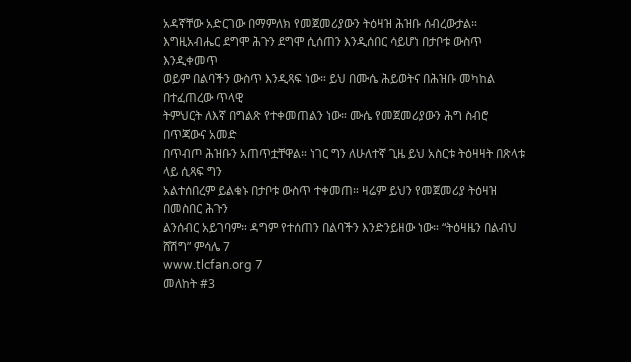አዳኛቸው አድርገው በማምለክ የመጀመሪያውን ትዕዛዝ ሕዝቡ ሰብረውታል።
እግዚአብሔር ደግሞ ሕጉን ደግሞ ሲሰጠን እንዲሰበር ሳይሆነ በታቦቱ ውስጥ እንዲቀመጥ
ወይም በልባችን ውስጥ እንዲጻፍ ነው። ይህ በሙሴ ሕይወትና በሕዝቡ መካከል በተፈጠረው ጥላዊ
ትምህርት ለእኛ በግልጽ የተቀመጠልን ነው። ሙሴ የመጀመሪያውን ሕግ ስብሮ በጥጃውና አመድ
በጥብጦ ሕዝቡን አጠጥቷቸዋል። ነገር ግን ለሁለተኛ ጊዜ ይህ አስርቱ ትዕዛዛት በጽላቱ ላይ ሲጻፍ ግን
አልተሰበረም ይልቁኑ በታቦቱ ውስጥ ተቀመጠ። ዛሬም ይህን የመጀመሪያ ትዕዛዝ በመስበር ሕጉን
ልንሰብር አይገባም። ዳግም የተሰጠን በልባችን እንድንይዘው ነው። “ትዕዛዜን በልብህ ሸሽግ” ምሳሌ 7
www.tlcfan.org 7
መለከት #3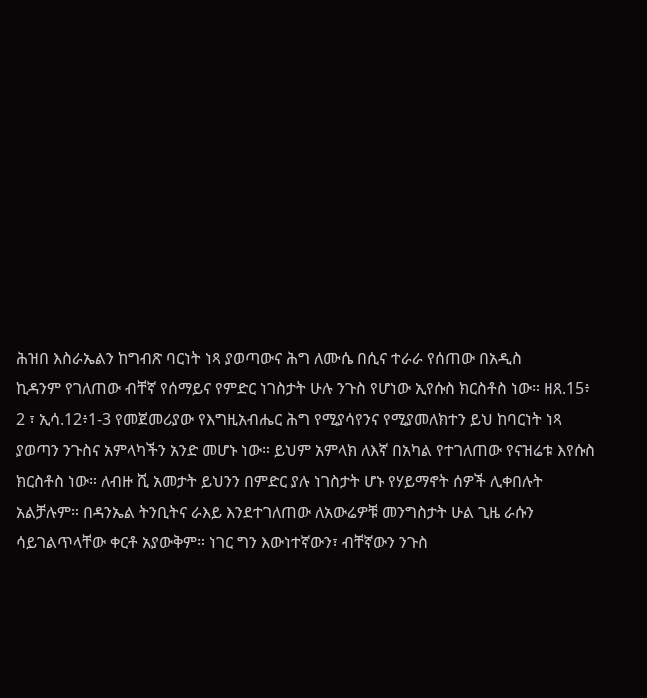ሕዝበ እስራኤልን ከግብጽ ባርነት ነጻ ያወጣውና ሕግ ለሙሴ በሲና ተራራ የሰጠው በአዲስ
ኪዳንም የገለጠው ብቸኛ የሰማይና የምድር ነገስታት ሁሉ ንጉስ የሆነው ኢየሱስ ክርስቶስ ነው። ዘጸ.15፥
2 ፣ ኢሳ.12፥1-3 የመጀመሪያው የእግዚአብሔር ሕግ የሚያሳየንና የሚያመለክተን ይህ ከባርነት ነጻ
ያወጣን ንጉስና አምላካችን አንድ መሆኑ ነው። ይህም አምላክ ለእኛ በአካል የተገለጠው የናዝሬቱ እየሱስ
ክርስቶስ ነው። ለብዙ ሺ አመታት ይህንን በምድር ያሉ ነገስታት ሆኑ የሃይማኖት ሰዎች ሊቀበሉት
አልቻሉም። በዳንኤል ትንቢትና ራእይ እንደተገለጠው ለአውሬዎቹ መንግስታት ሁል ጊዜ ራሱን
ሳይገልጥላቸው ቀርቶ አያውቅም። ነገር ግን እውነተኛውን፣ ብቸኛውን ንጉስ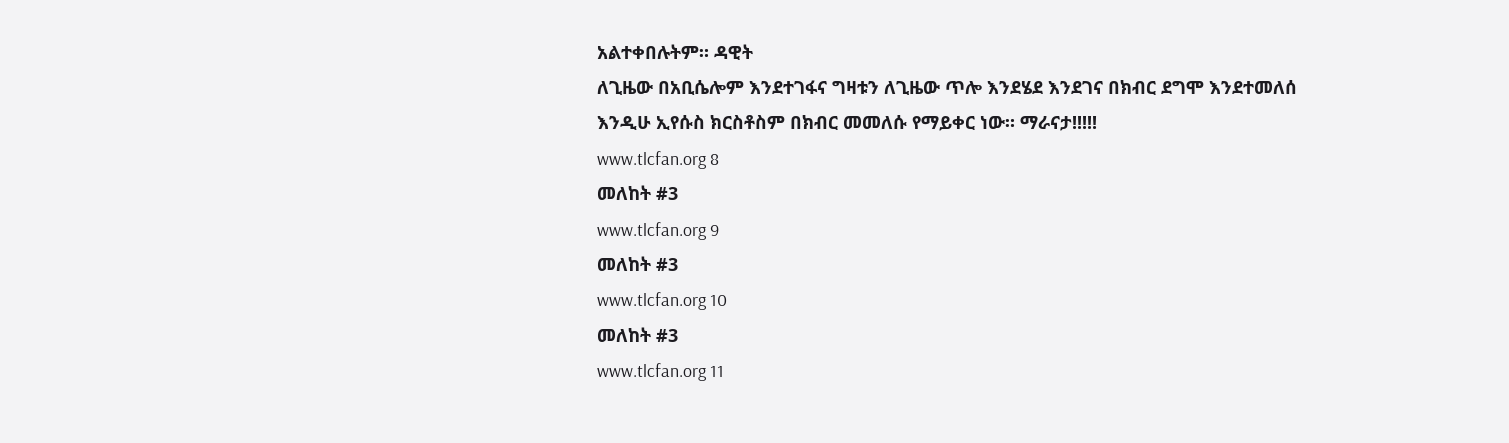አልተቀበሉትም። ዳዊት
ለጊዜው በአቢሴሎም እንደተገፋና ግዛቱን ለጊዜው ጥሎ እንደሄደ እንደገና በክብር ደግሞ እንደተመለሰ
እንዲሁ ኢየሱስ ክርስቶስም በክብር መመለሱ የማይቀር ነው። ማራናታ!!!!!
www.tlcfan.org 8
መለከት #3
www.tlcfan.org 9
መለከት #3
www.tlcfan.org 10
መለከት #3
www.tlcfan.org 11